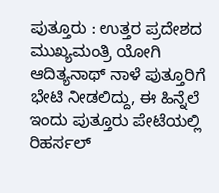ಪುತ್ತೂರು : ಉತ್ತರ ಪ್ರದೇಶದ ಮುಖ್ಯಮಂತ್ರಿ ಯೋಗಿ ಆದಿತ್ಯನಾಥ್ ನಾಳೆ ಪುತ್ತೂರಿಗೆ ಭೇಟಿ ನೀಡಲಿದ್ದು, ಈ ಹಿನ್ನೆಲೆ ಇಂದು ಪುತ್ತೂರು ಪೇಟೆಯಲ್ಲಿ ರಿಹರ್ಸಲ್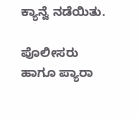ಕ್ಯಾನ್ವೆ ನಡೆಯಿತು.

ಪೊಲೀಸರು ಹಾಗೂ ಪ್ಯಾರಾ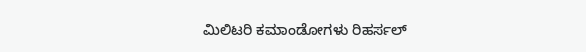ಮಿಲಿಟರಿ ಕಮಾಂಡೋಗಳು ರಿಹರ್ಸಲ್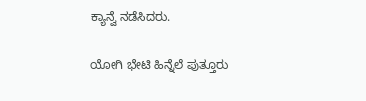ಕ್ಯಾನ್ವೆ ನಡೆಸಿದರು.

ಯೋಗಿ ಭೇಟಿ ಹಿನ್ನೆಲೆ ಪುತ್ತೂರು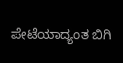ಪೇಟೆಯಾದ್ಯಂತ ಬಿಗಿ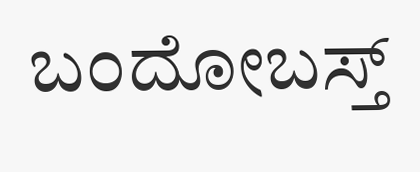ಬಂದೋಬಸ್ತ್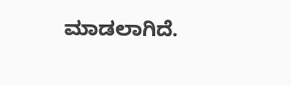ಮಾಡಲಾಗಿದೆ.